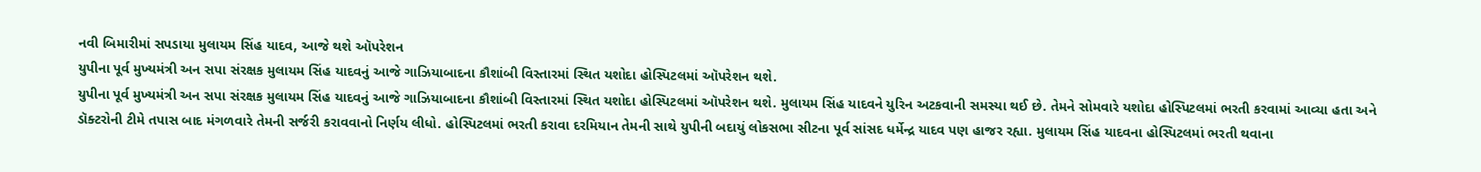નવી બિમારીમાં સપડાયા મુલાયમ સિંહ યાદવ, આજે થશે ઑપરેશન
યુપીના પૂર્વ મુખ્યમંત્રી અન સપા સંરક્ષક મુલાયમ સિંહ યાદવનું આજે ગાઝિયાબાદના કૌશાંબી વિસ્તારમાં સ્થિત યશોદા હોસ્પિટલમાં ઑપરેશન થશે.
યુપીના પૂર્વ મુખ્યમંત્રી અન સપા સંરક્ષક મુલાયમ સિંહ યાદવનું આજે ગાઝિયાબાદના કૌશાંબી વિસ્તારમાં સ્થિત યશોદા હોસ્પિટલમાં ઑપરેશન થશે. મુલાયમ સિંહ યાદવને યુરિન અટકવાની સમસ્યા થઈ છે. તેમને સોમવારે યશોદા હોસ્પિટલમાં ભરતી કરવામાં આવ્યા હતા અને ડૉક્ટરોની ટીમે તપાસ બાદ મંગળવારે તેમની સર્જરી કરાવવાનો નિર્ણય લીધો. હોસ્પિટલમાં ભરતી કરાવા દરમિયાન તેમની સાથે યુપીની બદાયું લોકસભા સીટના પૂર્વ સાંસદ ધર્મેન્દ્ર યાદવ પણ હાજર રહ્યા. મુલાયમ સિંહ યાદવના હોસ્પિટલમાં ભરતી થવાના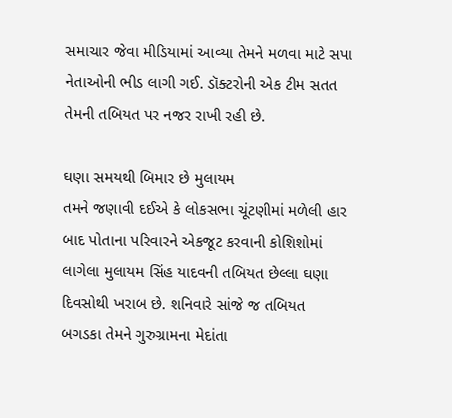સમાચાર જેવા મીડિયામાં આવ્યા તેમને મળવા માટે સપા નેતાઓની ભીડ લાગી ગઈ. ડૉક્ટરોની એક ટીમ સતત તેમની તબિયત પર નજર રાખી રહી છે.

ઘણા સમયથી બિમાર છે મુલાયમ
તમને જણાવી દઈએ કે લોકસભા ચૂંટણીમાં મળેલી હાર બાદ પોતાના પરિવારને એકજૂટ કરવાની કોશિશોમાં લાગેલા મુલાયમ સિંહ યાદવની તબિયત છેલ્લા ઘણા દિવસોથી ખરાબ છે. શનિવારે સાંજે જ તબિયત બગડકા તેમને ગુરુગ્રામના મેદાંતા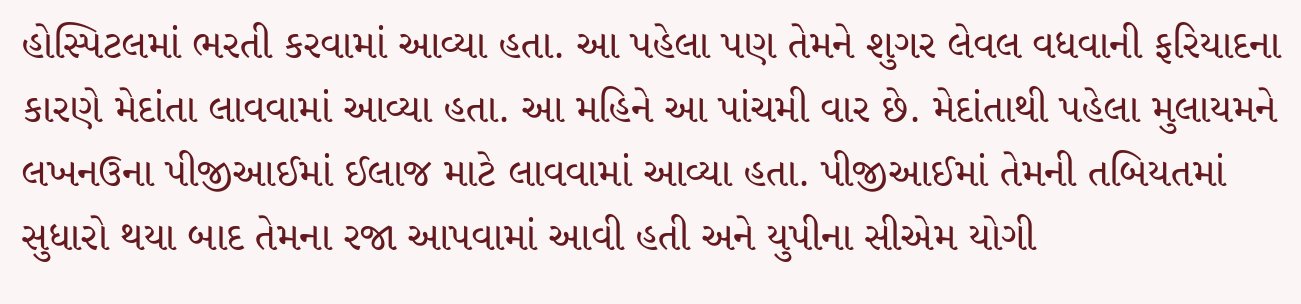હોસ્પિટલમાં ભરતી કરવામાં આવ્યા હતા. આ પહેલા પણ તેમને શુગર લેવલ વધવાની ફરિયાદના કારણે મેદાંતા લાવવામાં આવ્યા હતા. આ મહિને આ પાંચમી વાર છે. મેદાંતાથી પહેલા મુલાયમને લખનઉના પીજીઆઈમાં ઈલાજ માટે લાવવામાં આવ્યા હતા. પીજીઆઈમાં તેમની તબિયતમાં સુધારો થયા બાદ તેમના રજા આપવામાં આવી હતી અને યુપીના સીએમ યોગી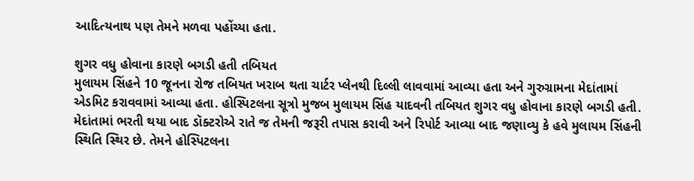આદિત્યનાથ પણ તેમને મળવા પહોંચ્યા હતા.

શુગર વધુ હોવાના કારણે બગડી હતી તબિયત
મુલાયમ સિંહને 10 જૂનના રોજ તબિયત ખરાબ થતા ચાર્ટર પ્લેનથી દિલ્લી લાવવામાં આવ્યા હતા અને ગુરુગ્રામના મેદાંતામાં એડમિટ કરાવવામાં આવ્યા હતા. હોસ્પિટલના સૂત્રો મુજબ મુલાયમ સિંહ યાદવની તબિયત શુગર વધુ હોવાના કારણે બગડી હતી. મેદાંતામાં ભરતી થયા બાદ ડૉક્ટરોએ રાતે જ તેમની જરૂરી તપાસ કરાવી અને રિપોર્ટ આવ્યા બાદ જણાવ્યુ કે હવે મુલાયમ સિંહની સ્થિતિ સ્થિર છે. તેમને હોસ્પિટલના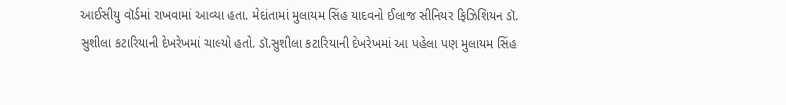આઈસીયુ વૉર્ડમાં રાખવામાં આવ્યા હતા. મેદાંતામાં મુલાયમ સિંહ યાદવનો ઈલાજ સીનિયર ફિઝિશિયન ડૉ. સુશીલા કટારિયાની દેખરેખમાં ચાલ્યો હતો. ડૉ.સુશીલા કટારિયાની દેખરેખમાં આ પહેલા પણ મુલાયમ સિંહ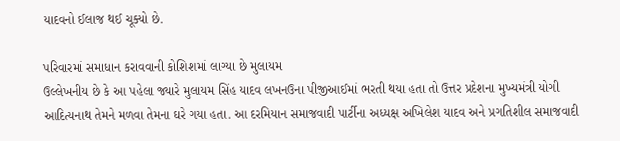યાદવનો ઈલાજ થઈ ચૂક્યો છે.

પરિવારમાં સમાધાન કરાવવાની કોશિશમાં લાગ્યા છે મુલાયમ
ઉલ્લેખનીય છે કે આ પહેલા જ્યારે મુલાયમ સિંહ યાદવ લખનઉના પીજીઆઈમાં ભરતી થયા હતા તો ઉત્તર પ્રદેશના મુખ્યમંત્રી યોગી આદિત્યનાથ તેમને મળવા તેમના ઘરે ગયા હતા. આ દરમિયાન સમાજવાદી પાર્ટીના અધ્યક્ષ અખિલેશ યાદવ અને પ્રગતિશીલ સમાજવાદી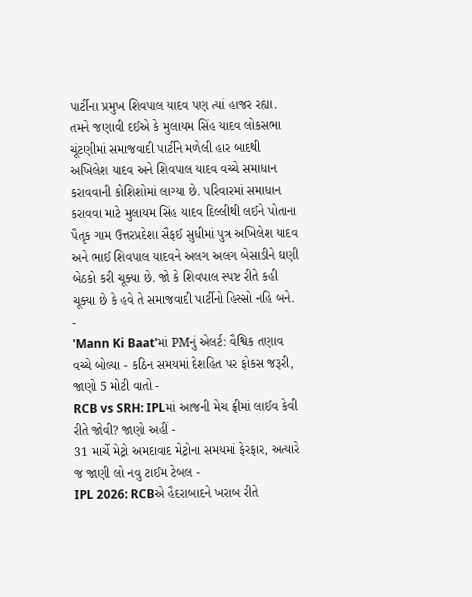પાર્ટીના પ્રમુખ શિવપાલ યાદવ પણ ત્યાં હાજર રહ્યા. તમને જણાવી દઈએ કે મુલાયમ સિંહ યાદવ લોકસભા ચૂંટણીમાં સમાજવાદી પાર્ટીને મળેલી હાર બાદથી અખિલેશ યાદવ અને શિવપાલ યાદવ વચ્ચે સમાધાન કરાવવાની કોશિશોમાં લાગ્યા છે. પરિવારમાં સમાધાન કરાવવા માટે મુલાયમ સિંહ યાદવ દિલ્લીથી લઈને પોતાના પૈતૃક ગામ ઉત્તરપ્રદેશા સૈફઈ સુધીમાં પુત્ર અખિલેશ યાદવ અને ભાઈ શિવપાલ યાદવને અલગ અલગ બેસાડીને ઘણી બેઠકો કરી ચૂક્યા છે. જો કે શિવપાલ સ્પષ્ટ રીતે કહી ચૂક્યા છે કે હવે તે સમાજવાદી પાર્ટીનો હિસ્સો નહિ બને.
-
'Mann Ki Baat'માં PMનું એલર્ટ: વૈશ્વિક તણાવ વચ્ચે બોલ્યા - કઠિન સમયમાં દેશહિત પર ફોકસ જરૂરી, જાણો 5 મોટી વાતો -
RCB vs SRH: IPLમાં આજની મેચ ફ્રીમાં લાઈવ કેવી રીતે જોવી? જાણો અહીં -
31 માર્ચે મેટ્રો અમદાવાદ મેટ્રોના સમયમાં ફેરફાર, અત્યારે જ જાણી લો નવુ ટાઈમ ટેબલ -
IPL 2026: RCBએ હૈદરાબાદને ખરાબ રીતે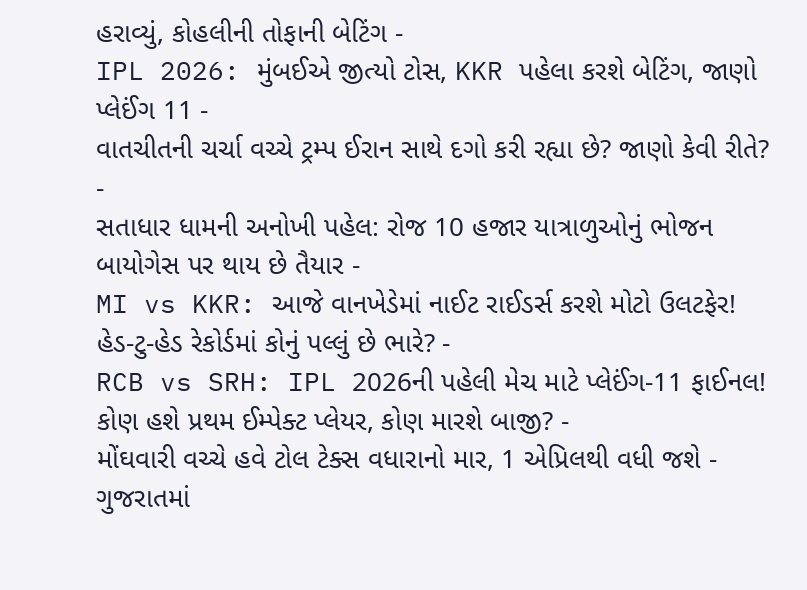હરાવ્યું, કોહલીની તોફાની બેટિંગ -
IPL 2026: મુંબઈએ જીત્યો ટોસ, KKR પહેલા કરશે બેટિંગ, જાણો પ્લેઈંગ 11 -
વાતચીતની ચર્ચા વચ્ચે ટ્રમ્પ ઈરાન સાથે દગો કરી રહ્યા છે? જાણો કેવી રીતે? -
સતાધાર ધામની અનોખી પહેલ: રોજ 10 હજાર યાત્રાળુઓનું ભોજન બાયોગેસ પર થાય છે તૈયાર -
MI vs KKR: આજે વાનખેડેમાં નાઈટ રાઈડર્સ કરશે મોટો ઉલટફેર! હેડ-ટુ-હેડ રેકોર્ડમાં કોનું પલ્લું છે ભારે? -
RCB vs SRH: IPL 2026ની પહેલી મેચ માટે પ્લેઈંગ-11 ફાઈનલ! કોણ હશે પ્રથમ ઈમ્પેક્ટ પ્લેયર, કોણ મારશે બાજી? -
મોંઘવારી વચ્ચે હવે ટોલ ટેક્સ વધારાનો માર, 1 એપ્રિલથી વધી જશે -
ગુજરાતમાં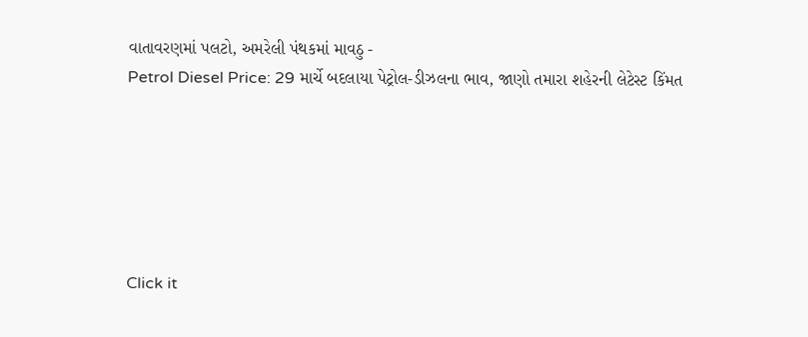વાતાવરણમાં પલટો, અમરેલી પંથકમાં માવઠુ -
Petrol Diesel Price: 29 માર્ચે બદલાયા પેટ્રોલ-ડીઝલના ભાવ, જાણો તમારા શહેરની લેટેસ્ટ કિંમત






Click it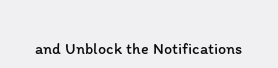and Unblock the Notifications